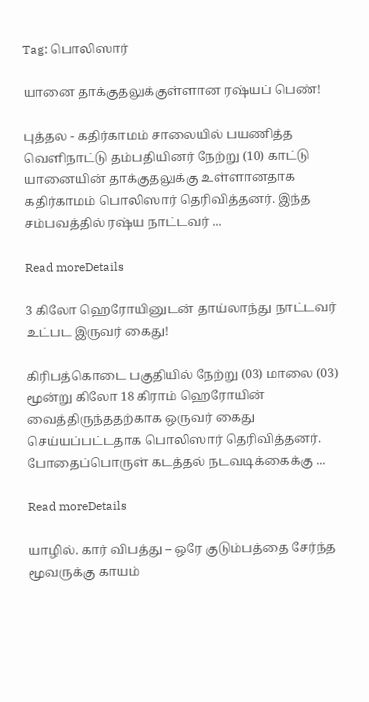Tag: பொலிஸார்

யானை தாக்குதலுக்குள்ளான ரஷ்யப் பெண்!

புத்தல - கதிர்காமம் சாலையில் பயணித்த வெளிநாட்டு தம்பதியினர் நேற்று (10) காட்டு யானையின் தாக்குதலுக்கு உள்ளானதாக கதிர்காமம் பொலிஸார் தெரிவித்தனர். இந்த சம்பவத்தில் ரஷ்ய நாட்டவர் ...

Read moreDetails

3 கிலோ ஹெரோயினுடன் தாய்லாந்து நாட்டவர் உட்பட இருவர் கைது!

கிரிபத்கொடை பகுதியில் நேற்று (03) மாலை (03) மூன்று கிலோ 18 கிராம் ஹெரோயின் வைத்திருந்ததற்காக ஒருவர் கைது செய்யப்பட்டதாக பொலிஸார் தெரிவித்தனர். போதைப்பொருள் கடத்தல் நடவடிக்கைக்கு ...

Read moreDetails

யாழில். கார் விபத்து – ஒரே குடும்பத்தை சேர்ந்த மூவருக்கு காயம்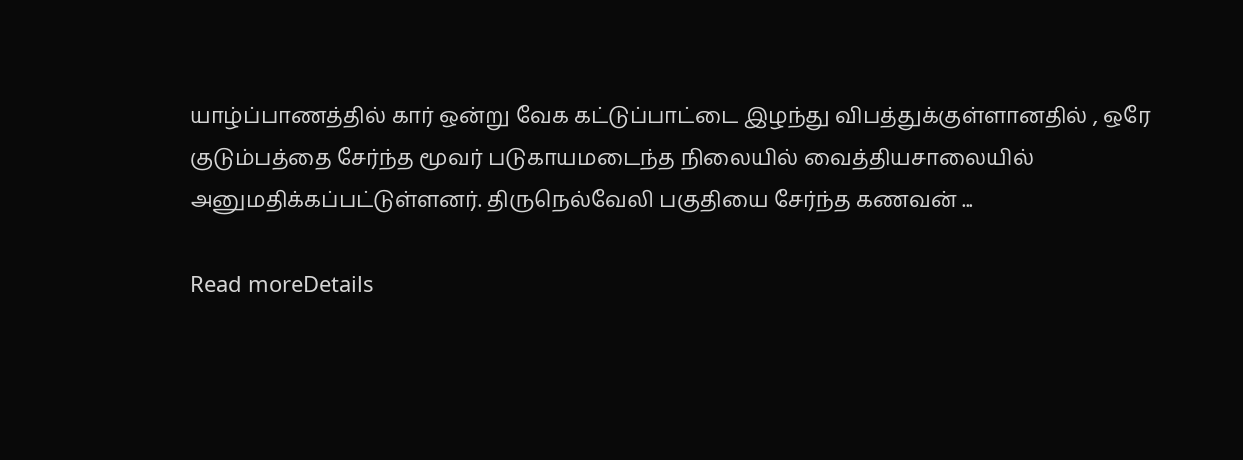யாழ்ப்பாணத்தில் கார் ஒன்று வேக கட்டுப்பாட்டை இழந்து விபத்துக்குள்ளானதில் , ஒரே குடும்பத்தை சேர்ந்த மூவர் படுகாயமடைந்த நிலையில் வைத்தியசாலையில் அனுமதிக்கப்பட்டுள்ளனர். திருநெல்வேலி பகுதியை சேர்ந்த கணவன் ...

Read moreDetails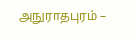அநுராதபுரம் –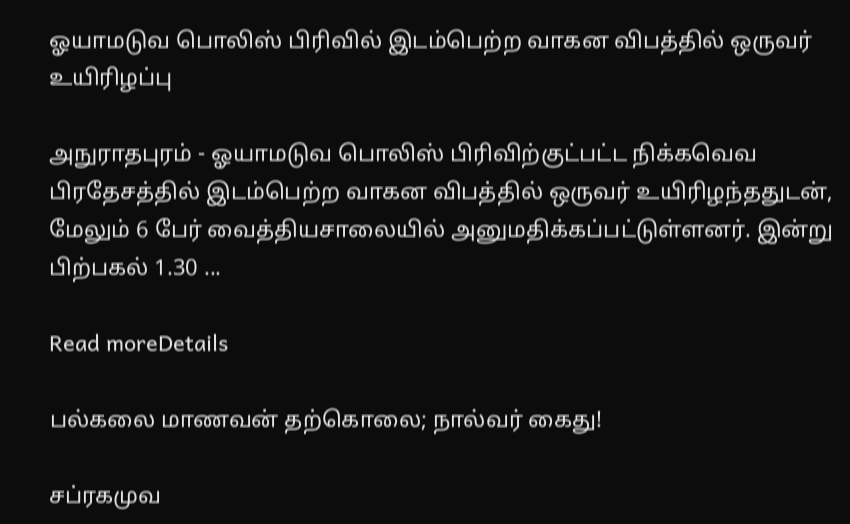ஓயாமடுவ பொலிஸ் பிரிவில் இடம்பெற்ற வாகன விபத்தில் ஒருவர் உயிரிழப்பு

அநுராதபுரம் - ஓயாமடுவ பொலிஸ் பிரிவிற்குட்பட்ட நிக்கவெவ பிரதேசத்தில் இடம்பெற்ற வாகன விபத்தில் ஒருவர் உயிரிழந்ததுடன், மேலும் 6 பேர் வைத்தியசாலையில் அனுமதிக்கப்பட்டுள்ளனர். இன்று பிற்பகல் 1.30 ...

Read moreDetails

பல்கலை மாணவன் தற்கொலை; நால்வர் கைது!

சப்ரகமுவ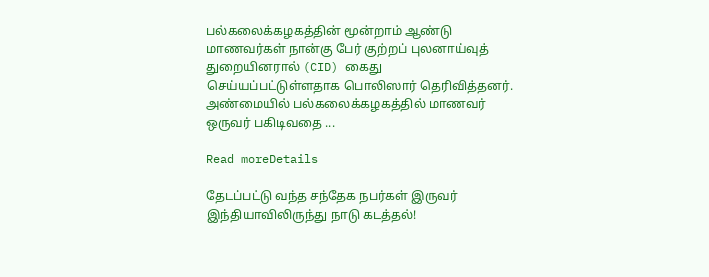பல்கலைக்கழகத்தின் மூன்றாம் ஆண்டு மாணவர்கள் நான்கு பேர் குற்றப் புலனாய்வுத் துறையினரால் (CID) கைது செய்யப்பட்டுள்ளதாக பொலிஸார் தெரிவித்தனர். அண்மையில் பல்கலைக்கழகத்தில் மாணவர் ஒருவர் பகிடிவதை ...

Read moreDetails

தேடப்பட்டு வந்த சந்தேக நபர்கள் இருவர் இந்தியாவிலிருந்து நாடு கடத்தல்!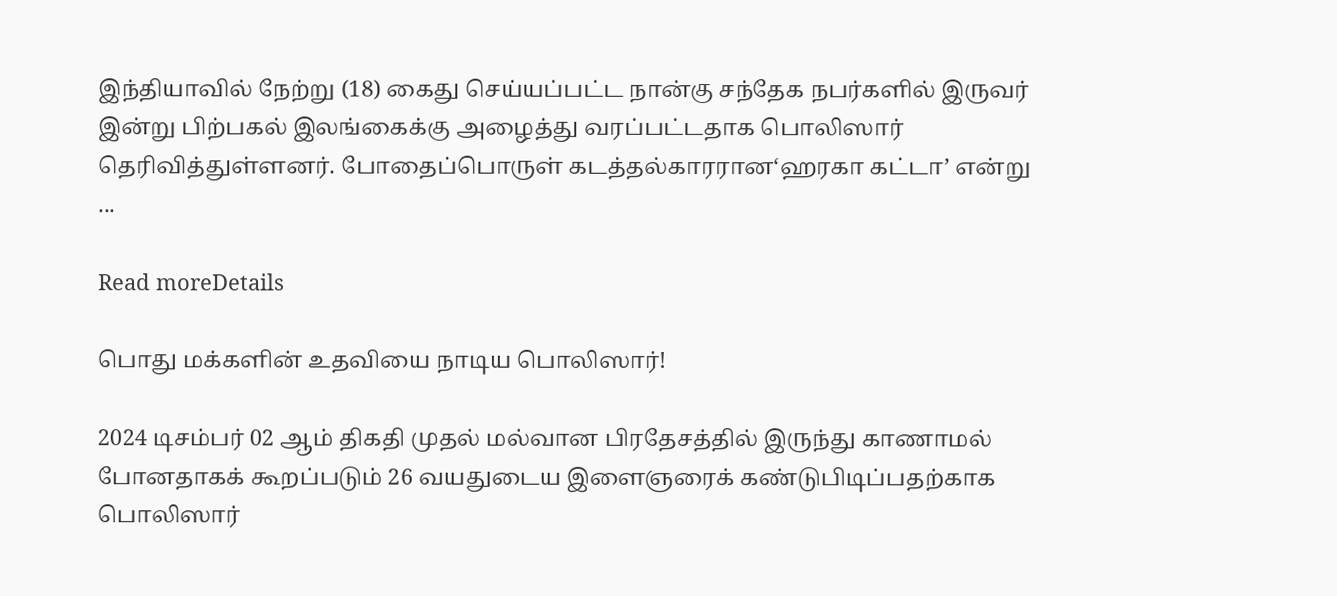இந்தியாவில் நேற்று (18) கைது செய்யப்பட்ட நான்கு சந்தேக நபர்களில் இருவர் இன்று பிற்பகல் இலங்கைக்கு அழைத்து வரப்பட்டதாக பொலிஸார் தெரிவித்துள்ளனர். போதைப்பொருள் கடத்தல்காரரான‘ஹரகா கட்டா’ என்று ...

Read moreDetails

பொது மக்களின் உதவியை நாடிய பொலிஸார்!

2024 டிசம்பர் 02 ஆம் திகதி முதல் மல்வான பிரதேசத்தில் இருந்து காணாமல் போனதாகக் கூறப்படும் 26 வயதுடைய இளைஞரைக் கண்டுபிடிப்பதற்காக பொலிஸார்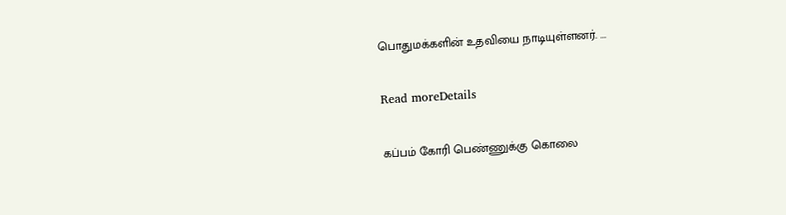பொதுமக்களின் உதவியை நாடியுள்ளனர். ...

Read moreDetails

கப்பம் கோரி பெண்ணுக்கு கொலை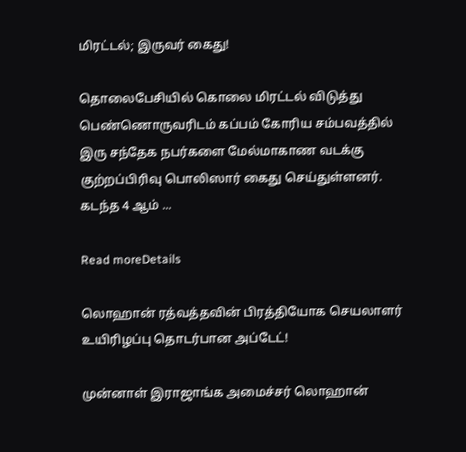மிரட்டல்; இருவர் கைது!

தொலைபேசியில் கொலை மிரட்டல் விடுத்து பெண்ணொருவரிடம் கப்பம் கோரிய சம்பவத்தில் இரு சந்தேக நபர்களை மேல்மாகாண வடக்கு குற்றப்பிரிவு பொலிஸார் கைது செய்துள்ளனர். கடந்த 4 ஆம் ...

Read moreDetails

லொஹான் ரத்வத்தவின் பிரத்தியோக செயலாளர் உயிரிழப்பு தொடர்பான அப்டேட்!

முன்னாள் இராஜாங்க அமைச்சர் லொஹான்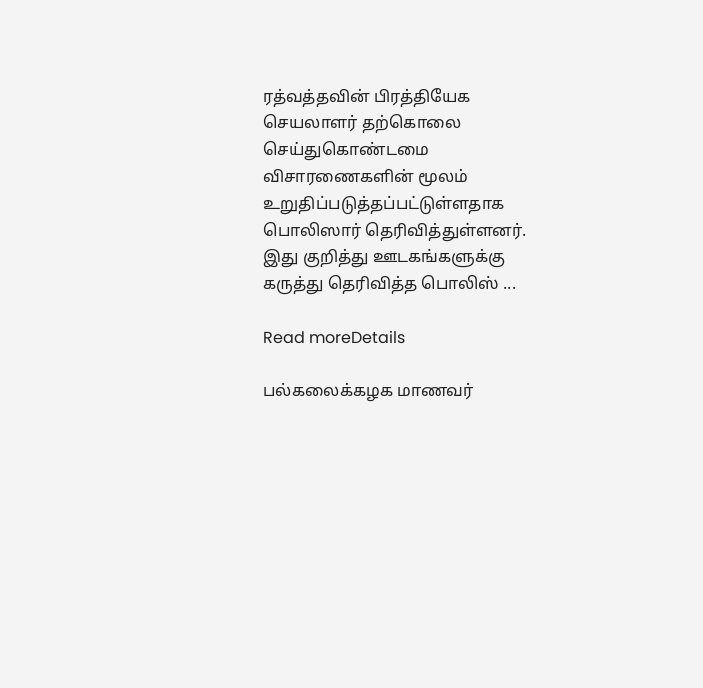ரத்வத்தவின் பிரத்தியேக செயலாளர் தற்கொலை செய்துகொண்டமை விசாரணைகளின் மூலம் உறுதிப்படுத்தப்பட்டுள்ளதாக பொலிஸார் தெரிவித்துள்ளனர். இது குறித்து ஊடகங்களுக்கு கருத்து தெரிவித்த பொலிஸ் ...

Read moreDetails

பல்கலைக்கழக மாணவர்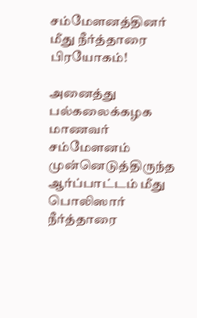சம்மேளனத்தினர் மீது நீர்த்தாரை பிரயோகம்!

அனைத்து பல்கலைக்கழக மாணவர் சம்மேளனம் முன்னெடுத்திருந்த ஆர்ப்பாட்டம் மீது பொலிஸார் நீர்த்தாரை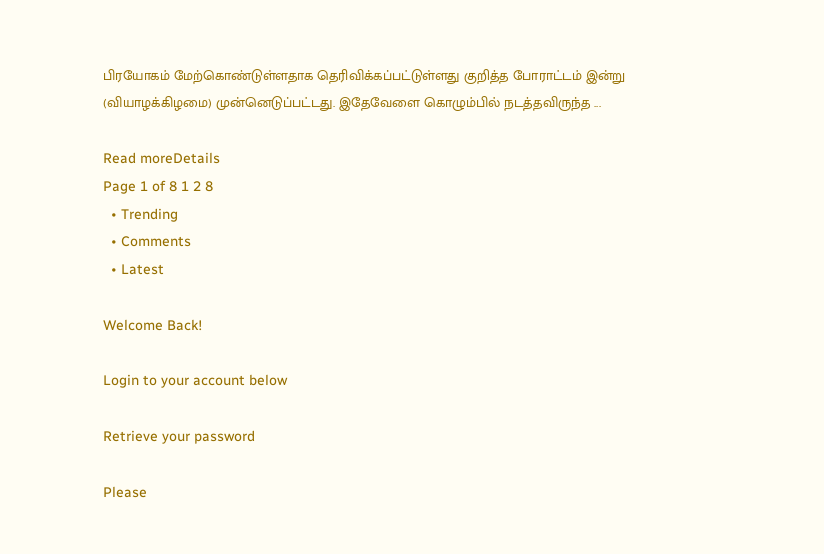பிரயோகம் மேற்கொண்டுள்ளதாக தெரிவிக்கப்பட்டுள்ளது குறித்த போராட்டம் இன்று (வியாழக்கிழமை) முன்னெடுப்பட்டது. இதேவேளை கொழும்பில் நடத்தவிருந்த ...

Read moreDetails
Page 1 of 8 1 2 8
  • Trending
  • Comments
  • Latest

Welcome Back!

Login to your account below

Retrieve your password

Please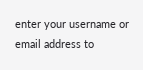enter your username or email address to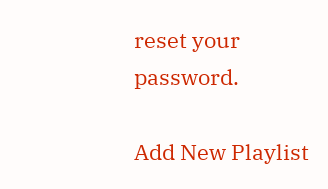reset your password.

Add New Playlist